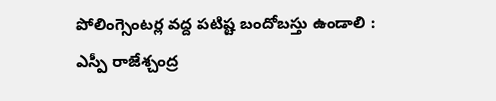పోలింగ్సెంటర్ల వద్ద పటిష్ట బందోబస్తు ఉండాలి : ఎస్పీ రాజేశ్చంద్ర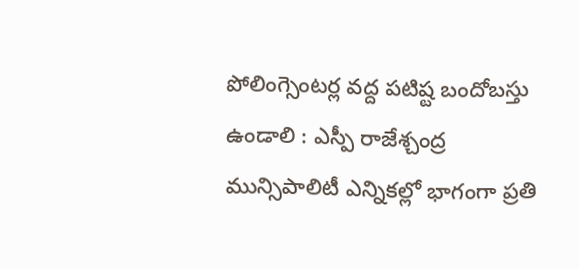పోలింగ్సెంటర్ల వద్ద పటిష్ట బందోబస్తు ఉండాలి : ఎస్పీ రాజేశ్చంద్ర
మున్సిపాలిటీ ఎన్నికల్లో భాగంగా ప్రతి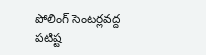పోలింగ్ సెంటర్లవద్ద పటిష్ట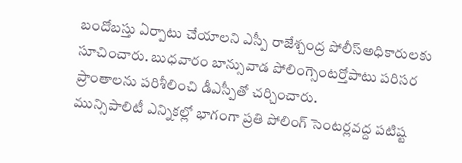బందోబస్తు ఏర్పాటు చేయాలని ఎస్పీ రాజేశ్చంద్ర పోలీస్అధికారులకు సూచించారు. బుధవారం బాన్సువాడ పోలింగ్సెంటర్తోపాటు పరిసర ప్రాంతాలను పరిశీలించి డీఎస్పీతో చర్చించారు.
మున్సిపాలిటీ ఎన్నికల్లో భాగంగా ప్రతి పోలింగ్ సెంటర్లవద్ద పటిష్ట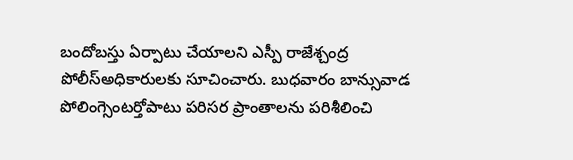బందోబస్తు ఏర్పాటు చేయాలని ఎస్పీ రాజేశ్చంద్ర పోలీస్అధికారులకు సూచించారు. బుధవారం బాన్సువాడ పోలింగ్సెంటర్తోపాటు పరిసర ప్రాంతాలను పరిశీలించి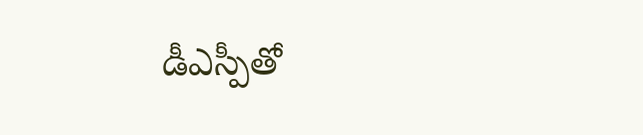డీఎస్పీతో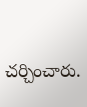చర్చించారు.